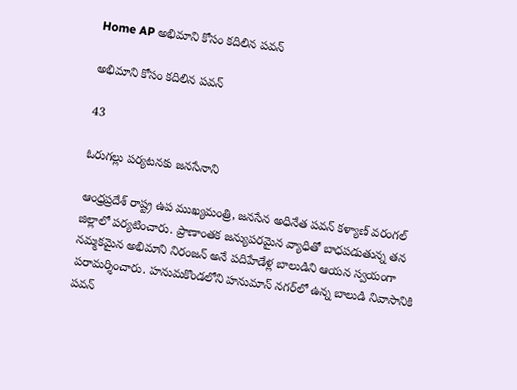Home AP అభిమాని కోసం కదిలిన పవన్

అభిమాని కోసం కదిలిన పవన్

43

ఓరుగల్లు పర్యటనకు జనసేనాని

ఆంధ్రప్రదేశ్ రాష్ట్ర ఉప ముఖ్యమంత్రి, జనసేన అధినేత పవన్ కళ్యాణ్ వరంగల్ జిల్లాలో పర్యటించారు. ప్రాణాంతక జన్యుపరమైన వ్యాధితో బాధపడుతున్న తన నమ్మకమైన అభిమాని నిరంజన్ అనే పదిహేడేళ్ల బాలుడిని ఆయన స్వయంగా పరామర్శించారు. హనుమకొండలోని హనుమాన్ నగర్‌లో ఉన్న బాలుడి నివాసానికి పవన్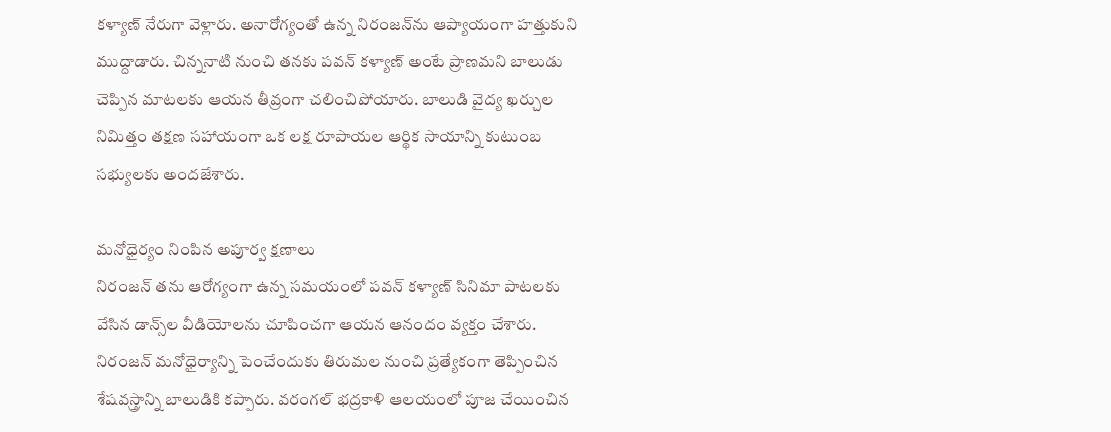కళ్యాణ్ నేరుగా వెళ్లారు. అనారోగ్యంతో ఉన్న నిరంజన్‌ను ఆప్యాయంగా హత్తుకుని ముద్దాడారు. చిన్ననాటి నుంచి తనకు పవన్ కళ్యాణ్ అంటే ప్రాణమని బాలుడు చెప్పిన మాటలకు ఆయన తీవ్రంగా చలించిపోయారు. బాలుడి వైద్య ఖర్చుల నిమిత్తం తక్షణ సహాయంగా ఒక లక్ష రూపాయల ఆర్థిక సాయాన్ని కుటుంబ సభ్యులకు అందజేశారు.

మనోధైర్యం నింపిన అపూర్వ క్షణాలు
నిరంజన్ తను ఆరోగ్యంగా ఉన్న సమయంలో పవన్ కళ్యాణ్ సినిమా పాటలకు వేసిన డాన్స్‌ల వీడియోలను చూపించగా ఆయన ఆనందం వ్యక్తం చేశారు. నిరంజన్ మనోధైర్యాన్ని పెంచేందుకు తిరుమల నుంచి ప్రత్యేకంగా తెప్పించిన శేషవస్త్రాన్ని బాలుడికి కప్పారు. వరంగల్ భద్రకాళి ఆలయంలో పూజ చేయించిన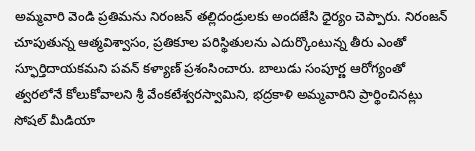అమ్మవారి వెండి ప్రతిమను నిరంజన్ తల్లిదండ్రులకు అందజేసి ధైర్యం చెప్పారు. నిరంజన్ చూపుతున్న ఆత్మవిశ్వాసం, ప్రతికూల పరిస్థితులను ఎదుర్కొంటున్న తీరు ఎంతో స్ఫూర్తిదాయకమని పవన్ కళ్యాణ్ ప్రశంసించారు. బాలుడు సంపూర్ణ ఆరోగ్యంతో త్వరలోనే కోలుకోవాలని శ్రీ వేంకటేశ్వరస్వామిని, భద్రకాళి అమ్మవారిని ప్రార్థించినట్లు సోషల్ మీడియా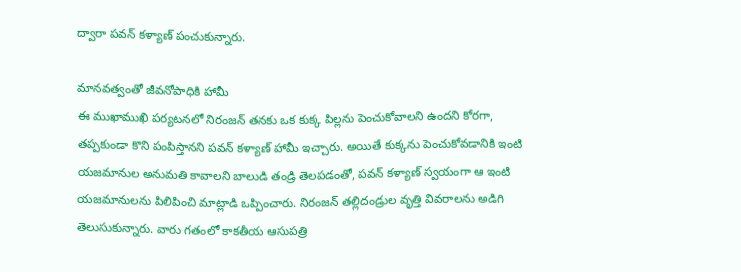ద్వారా పవన్ కళ్యాణ్ పంచుకున్నారు.

మానవత్వంతో జీవనోపాధికి హామీ
ఈ ముఖాముఖి పర్యటనలో నిరంజన్ తనకు ఒక కుక్క పిల్లను పెంచుకోవాలని ఉందని కోరగా, తప్పకుండా కొని పంపిస్తానని పవన్ కళ్యాణ్ హామీ ఇచ్చారు. అయితే కుక్కను పెంచుకోవడానికి ఇంటి యజమానుల అనుమతి కావాలని బాలుడి తండ్రి తెలపడంతో, పవన్ కళ్యాణ్ స్వయంగా ఆ ఇంటి యజమానులను పిలిపించి మాట్లాడి ఒప్పించారు. నిరంజన్ తల్లిదండ్రుల వృత్తి వివరాలను అడిగి తెలుసుకున్నారు. వారు గతంలో కాకతీయ ఆసుపత్రి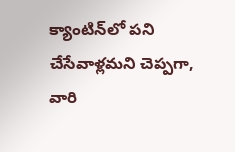క్యాంటిన్‌లో పని చేసేవాళ్లమని చెప్పగా, వారి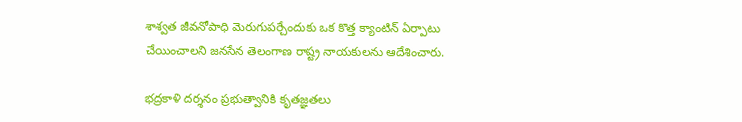శాశ్వత జీవనోపాధి మెరుగుపర్చేందుకు ఒక కొత్త క్యాంటిన్ ఏర్పాటు చేయించాలని జనసేన తెలంగాణ రాష్ట్ర నాయకులను ఆదేశించారు.

భద్రకాళి దర్శనం ప్రభుత్వానికి కృతజ్ఞతలు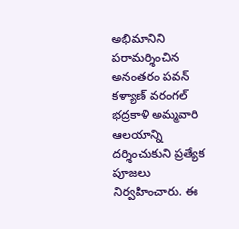అభిమానిని పరామర్శించిన అనంతరం పవన్ కళ్యాణ్ వరంగల్ భద్రకాళి అమ్మవారి ఆలయాన్ని దర్శించుకుని ప్రత్యేక పూజలు నిర్వహించారు. ఈ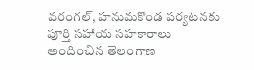వరంగల్, హనుమకొండ పర్యటనకు పూర్తి సహాయ సహకారాలు అందించిన తెలంగాణ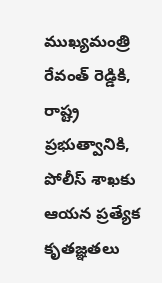ముఖ్యమంత్రి రేవంత్ రెడ్డికి, రాష్ట్ర ప్రభుత్వానికి, పోలీస్ శాఖకు ఆయన ప్రత్యేక కృతజ్ఞతలు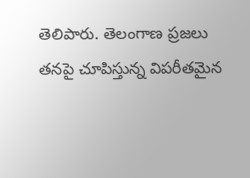తెలిపారు. తెలంగాణ ప్రజలు తనపై చూపిస్తున్న విపరీతమైన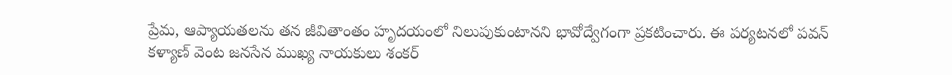ప్రేమ, ఆప్యాయతలను తన జీవితాంతం హృదయంలో నిలుపుకుంటానని భావోద్వేగంగా ప్రకటించారు. ఈ పర్యటనలో పవన్ కళ్యాణ్ వెంట జనసేన ముఖ్య నాయకులు శంకర్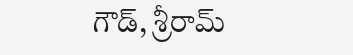గౌడ్, శ్రీరామ్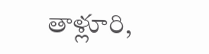తాళ్లూరి,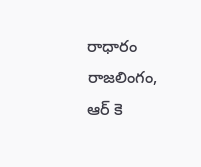రాధారం రాజలింగం, ఆర్ కె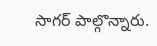సాగర్ పాల్గొన్నారు.